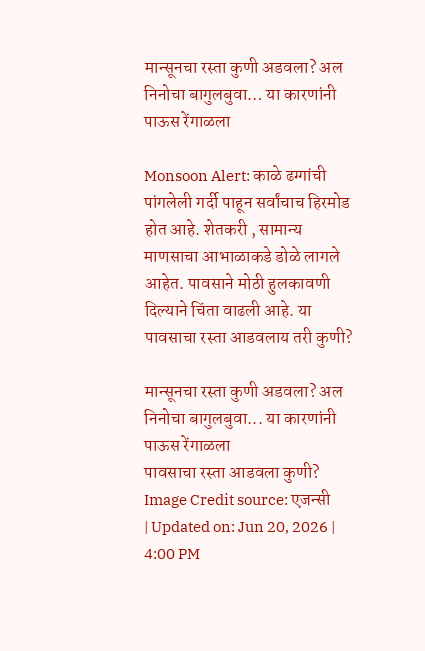मान्सूनचा रस्ता कुणी अडवला? अल निनोचा बागुलबुवा… या कारणांनी पाऊस रेंगाळला

Monsoon Alert: काळे ढग्गांची पांगलेली गर्दी पाहून सर्वांचाच हिरमोड होत आहे. शेतकरी , सामान्य माणसाचा आभाळाकडे डोळे लागले आहेत. पावसाने मोठी हुलकावणी दिल्याने चिंता वाढली आहे. या पावसाचा रस्ता आडवलाय तरी कुणी?

मान्सूनचा रस्ता कुणी अडवला? अल निनोचा बागुलबुवा... या कारणांनी पाऊस रेंगाळला
पावसाचा रस्ता आडवला कुणी?
Image Credit source: एजन्सी
| Updated on: Jun 20, 2026 | 4:00 PM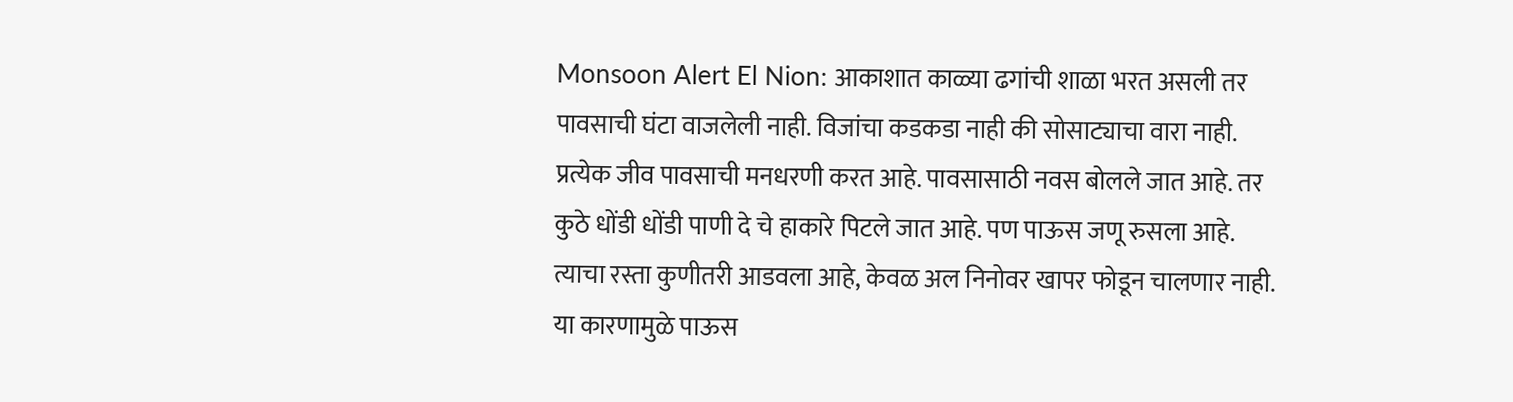Monsoon Alert El Nion: आकाशात काळ्या ढगांची शाळा भरत असली तर पावसाची घंटा वाजलेली नाही. वि‍जांचा कडकडा नाही की सोसाट्याचा वारा नाही. प्रत्येक जीव पावसाची मनधरणी करत आहे. पावसासाठी नवस बोलले जात आहे. तर कुठे धोंडी धोंडी पाणी दे चे हाकारे पिटले जात आहे. पण पाऊस जणू रुसला आहे. त्याचा रस्ता कुणीतरी आडवला आहे, केवळ अल निनोवर खापर फोडून चालणार नाही. या कारणामुळे पाऊस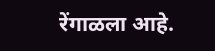रेंगाळला आहे.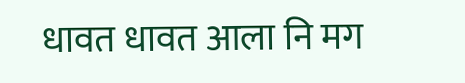धावत धावत आला नि मग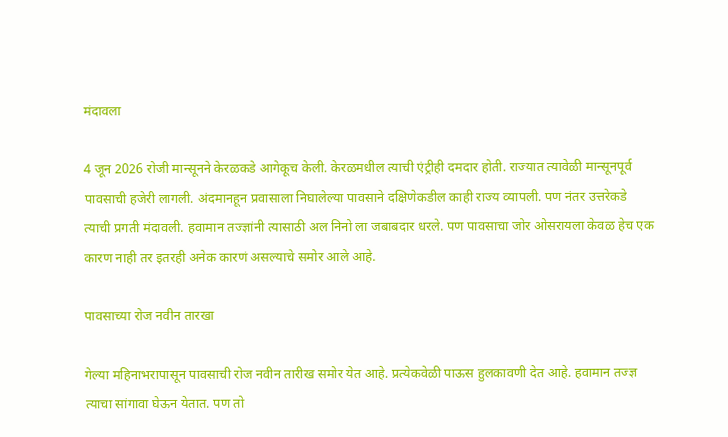मंदावला

4 जून 2026 रोजी मान्सूनने केरळकडे आगेकूच केली. केरळमधील त्याची एंट्रीही दमदार होती. राज्यात त्यावेळी मान्सूनपूर्व पावसाची हजेरी लागली. अंदमानहून प्रवासाला निघालेल्या पावसाने दक्षिणेकडील काही राज्य व्यापली. पण नंतर उत्तरेकडे त्याची प्रगती मंदावली. हवामान तज्ज्ञांनी त्यासाठी अल निनो ला जबाबदार धरले. पण पावसाचा जोर ओसरायला केवळ हेच एक कारण नाही तर इतरही अनेक कारणं असल्याचे समोर आले आहे.

पावसाच्या रोज नवीन तारखा

गेल्या महिनाभरापासून पावसाची रोज नवीन तारीख समोर येत आहे. प्रत्येकवेळी पाऊस हुलकावणी देत आहे. हवामान तज्ज्ञ त्याचा सांगावा घेऊन येतात. पण तो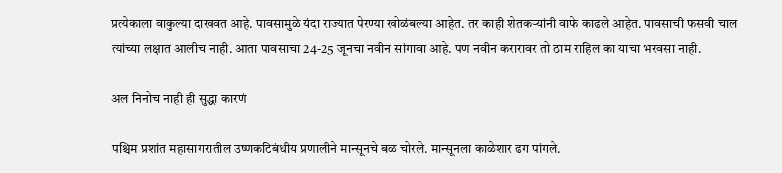प्रत्येकाला वाकुल्या दाखवत आहे. पावसामुळे यंदा राज्यात पेरण्या खोळंबल्या आहेत. तर काही शेतकऱ्यांनी वाफे काढले आहेत. पावसाची फसवी चाल त्यांच्या लक्षात आलीच नाही. आता पावसाचा 24-25 जूनचा नवीन सांगावा आहे. पण नवीन करारावर तो ठाम राहिल का याचा भरवसा नाही.

अल निनोच नाही ही सुद्धा कारणं

पश्चिम प्रशांत महासागरातील उष्णकटिबंधीय प्रणालीने मान्सूनचे बळ चोरले. मान्सूनला काळेशार ढग पांगले.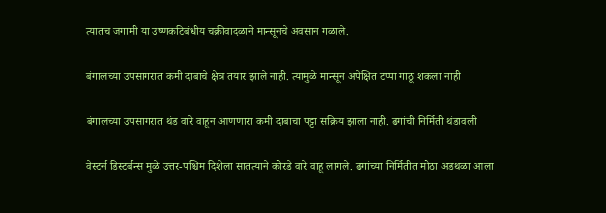त्यातच जगामी या उष्णकटिबंधीय चक्रीवादळाने मान्सूनचे अवसान गळाले.

बंगालच्या उपसागरात कमी दाबाचे क्षेत्र तयार झाले नाही. त्यामुळे मान्सून अपेक्षित टप्पा गाठू शकला नाही

बंगालच्या उपसागरात थंड वारे वाहून आणणारा कमी दाबाचा पट्टा सक्रिय झाला नाही. ढगांची निर्मिती थंडावली

वेस्टर्न डिस्टर्बन्स मुळे उत्तर-पश्चिम दिशेला सातत्याने कोरडे वारे वाहू लागले. ढगांच्या निर्मितीत मोठा अडथळा आला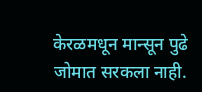केरळमधून मान्सून पुढे जोमात सरकला नाही.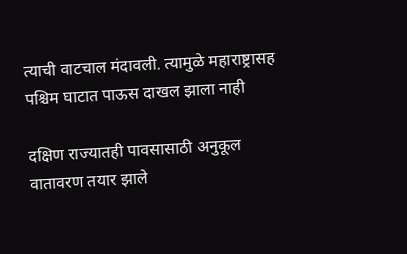त्याची वाटचाल मंदावली. त्यामुळे महाराष्ट्रासह पश्चिम घाटात पाऊस दाखल झाला नाही

दक्षिण राज्यातही पावसासाठी अनुकूल वातावरण तयार झाले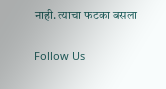नाही. त्याचा फटका बसला

Follow Us